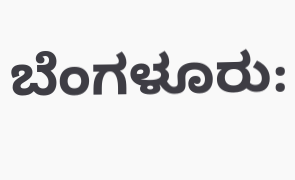ಬೆಂಗಳೂರು: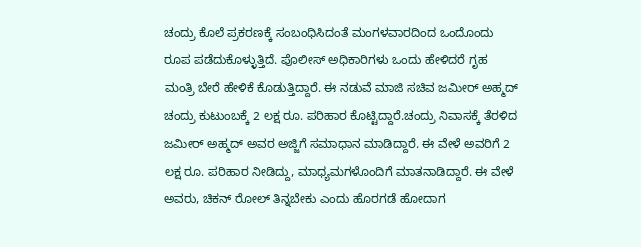ಚಂದ್ರು ಕೊಲೆ ಪ್ರಕರಣಕ್ಕೆ ಸಂಬಂಧಿಸಿದಂತೆ ಮಂಗಳವಾರದಿಂದ ಒಂದೊಂದು ರೂಪ ಪಡೆದುಕೊಳ್ಳುತ್ತಿದೆ. ಪೊಲೀಸ್ ಅಧಿಕಾರಿಗಳು ಒಂದು ಹೇಳಿದರೆ ಗೃಹ ಮಂತ್ರಿ ಬೇರೆ ಹೇಳಿಕೆ ಕೊಡುತ್ತಿದ್ದಾರೆ. ಈ ನಡುವೆ ಮಾಜಿ ಸಚಿವ ಜಮೀರ್ ಅಹ್ಮದ್ ಚಂದ್ರು ಕುಟುಂಬಕ್ಕೆ 2 ಲಕ್ಷ ರೂ. ಪರಿಹಾರ ಕೊಟ್ಟಿದ್ದಾರೆ.ಚಂದ್ರು ನಿವಾಸಕ್ಕೆ ತೆರಳಿದ ಜಮೀರ್ ಅಹ್ಮದ್ ಅವರ ಅಜ್ಜಿಗೆ ಸಮಾಧಾನ ಮಾಡಿದ್ದಾರೆ. ಈ ವೇಳೆ ಅವರಿಗೆ 2 ಲಕ್ಷ ರೂ. ಪರಿಹಾರ ನೀಡಿದ್ದು, ಮಾಧ್ಯಮಗಳೊಂದಿಗೆ ಮಾತನಾಡಿದ್ದಾರೆ. ಈ ವೇಳೆ ಅವರು, ಚಿಕನ್ ರೋಲ್ ತಿನ್ನಬೇಕು ಎಂದು ಹೊರಗಡೆ ಹೋದಾಗ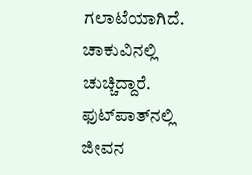ಗಲಾಟೆಯಾಗಿದೆ. ಚಾಕುವಿನಲ್ಲಿ ಚುಚ್ಚಿದ್ದಾರೆ. ಫುಟ್‍ಪಾತ್‍ನಲ್ಲಿ ಜೀವನ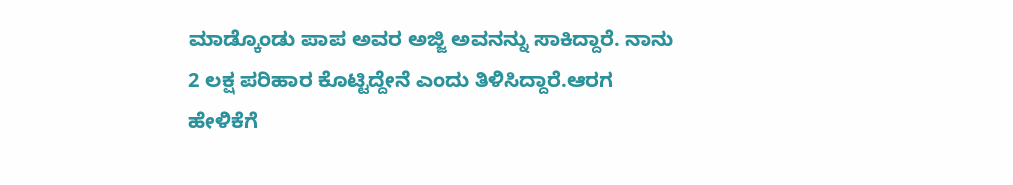ಮಾಡ್ಕೊಂಡು ಪಾಪ ಅವರ ಅಜ್ಜಿ ಅವನನ್ನು ಸಾಕಿದ್ದಾರೆ. ನಾನು 2 ಲಕ್ಷ ಪರಿಹಾರ ಕೊಟ್ಟಿದ್ದೇನೆ ಎಂದು ತಿಳಿಸಿದ್ದಾರೆ.ಆರಗ ಹೇಳಿಕೆಗೆ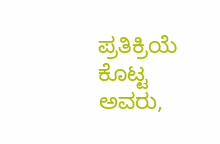ಪ್ರತಿಕ್ರಿಯೆ ಕೊಟ್ಟ ಅವರು,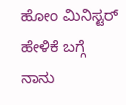ಹೋಂ ಮಿನಿಸ್ಟರ್ ಹೇಳಿಕೆ ಬಗ್ಗೆ ನಾನು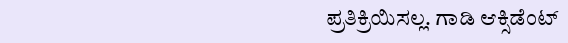ಪ್ರತಿಕ್ರಿಯಿಸಲ್ಲ. ಗಾಡಿ ಆಕ್ಸಿಡೆಂಟ್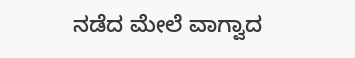ನಡೆದ ಮೇಲೆ ವಾಗ್ವಾದ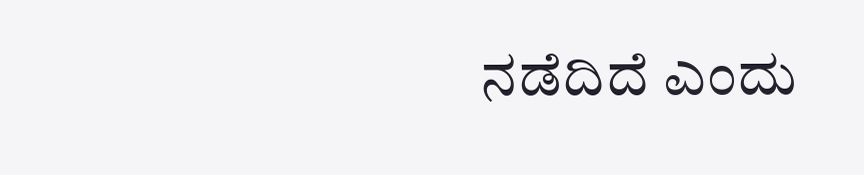ನಡೆದಿದೆ ಎಂದು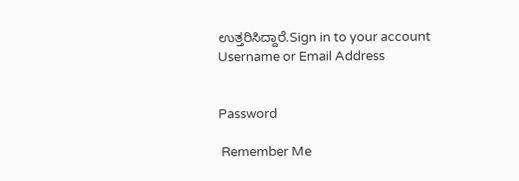ಉತ್ತರಿಸಿದ್ದಾರೆ.Sign in to your account
Username or Email Address


Password

 Remember Me